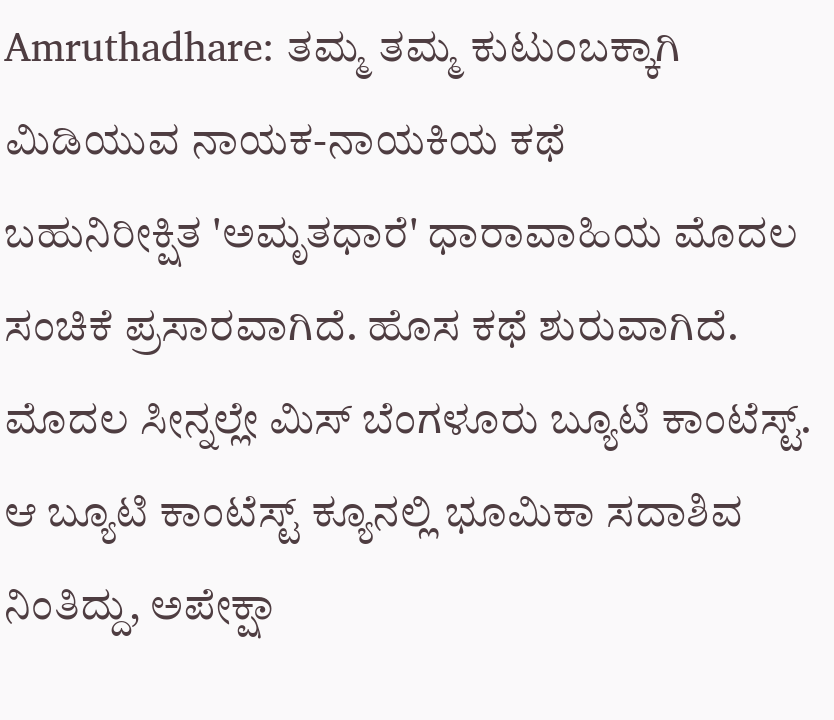Amruthadhare: ತಮ್ಮ ತಮ್ಮ ಕುಟುಂಬಕ್ಕಾಗಿ ಮಿಡಿಯುವ ನಾಯಕ-ನಾಯಕಿಯ ಕಥೆ
ಬಹುನಿರೀಕ್ಷಿತ 'ಅಮೃತಧಾರೆ' ಧಾರಾವಾಹಿಯ ಮೊದಲ ಸಂಚಿಕೆ ಪ್ರಸಾರವಾಗಿದೆ. ಹೊಸ ಕಥೆ ಶುರುವಾಗಿದೆ. ಮೊದಲ ಸೀನ್ನಲ್ಲೇ ಮಿಸ್ ಬೆಂಗಳೂರು ಬ್ಯೂಟಿ ಕಾಂಟೆಸ್ಟ್. ಆ ಬ್ಯೂಟಿ ಕಾಂಟೆಸ್ಟ್ ಕ್ಯೂನಲ್ಲಿ ಭೂಮಿಕಾ ಸದಾಶಿವ ನಿಂತಿದ್ದು, ಅಪೇಕ್ಷಾ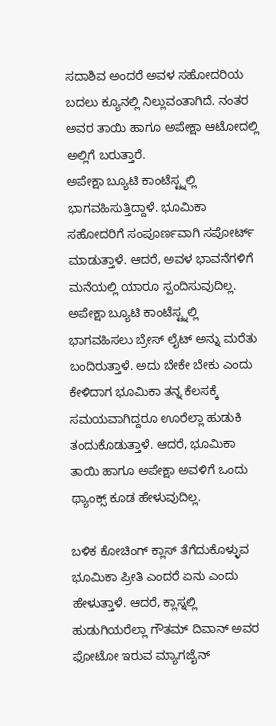ಸದಾಶಿವ ಅಂದರೆ ಅವಳ ಸಹೋದರಿಯ ಬದಲು ಕ್ಯೂನಲ್ಲಿ ನಿಲ್ಲುವಂತಾಗಿದೆ. ನಂತರ ಅವರ ತಾಯಿ ಹಾಗೂ ಅಪೇಕ್ಷಾ ಆಟೋದಲ್ಲಿ ಅಲ್ಲಿಗೆ ಬರುತ್ತಾರೆ.
ಅಪೇಕ್ಷಾ ಬ್ಯೂಟಿ ಕಾಂಟೆಸ್ಟ್ನಲ್ಲಿ ಭಾಗವಹಿಸುತ್ತಿದ್ದಾಳೆ. ಭೂಮಿಕಾ ಸಹೋದರಿಗೆ ಸಂಪೂರ್ಣವಾಗಿ ಸಪೋರ್ಟ್ ಮಾಡುತ್ತಾಳೆ. ಆದರೆ, ಅವಳ ಭಾವನೆಗಳಿಗೆ ಮನೆಯಲ್ಲಿ ಯಾರೂ ಸ್ಪಂದಿಸುವುದಿಲ್ಲ. ಅಪೇಕ್ಷಾ ಬ್ಯೂಟಿ ಕಾಂಟೆಸ್ಟ್ನಲ್ಲಿ ಭಾಗವಹಿಸಲು ಬ್ರೇಸ್ ಲೈಟ್ ಅನ್ನು ಮರೆತು ಬಂದಿರುತ್ತಾಳೆ. ಅದು ಬೇಕೇ ಬೇಕು ಎಂದು ಕೇಳಿದಾಗ ಭೂಮಿಕಾ ತನ್ನ ಕೆಲಸಕ್ಕೆ ಸಮಯವಾಗಿದ್ದರೂ ಊರೆಲ್ಲಾ ಹುಡುಕಿ ತಂದುಕೊಡುತ್ತಾಳೆ. ಆದರೆ, ಭೂಮಿಕಾ ತಾಯಿ ಹಾಗೂ ಅಪೇಕ್ಷಾ ಅವಳಿಗೆ ಒಂದು ಥ್ಯಾಂಕ್ಸ್ ಕೂಡ ಹೇಳುವುದಿಲ್ಲ.

ಬಳಿಕ ಕೋಚಿಂಗ್ ಕ್ಲಾಸ್ ತೆಗೆದುಕೊಳ್ಳುವ ಭೂಮಿಕಾ ಪ್ರೀತಿ ಎಂದರೆ ಏನು ಎಂದು ಹೇಳುತ್ತಾಳೆ. ಆದರೆ, ಕ್ಲಾಸ್ನಲ್ಲಿ ಹುಡುಗಿಯರೆಲ್ಲಾ ಗೌತಮ್ ದಿವಾನ್ ಅವರ ಫೋಟೋ ಇರುವ ಮ್ಯಾಗಜೈನ್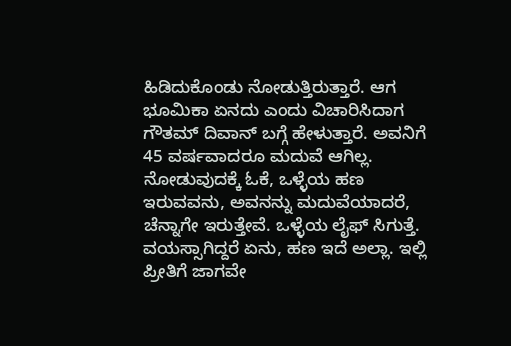ಹಿಡಿದುಕೊಂಡು ನೋಡುತ್ತಿರುತ್ತಾರೆ. ಆಗ ಭೂಮಿಕಾ ಏನದು ಎಂದು ವಿಚಾರಿಸಿದಾಗ ಗೌತಮ್ ದಿವಾನ್ ಬಗ್ಗೆ ಹೇಳುತ್ತಾರೆ. ಅವನಿಗೆ 45 ವರ್ಷವಾದರೂ ಮದುವೆ ಆಗಿಲ್ಲ. ನೋಡುವುದಕ್ಕೆ ಓಕೆ, ಒಳ್ಳೆಯ ಹಣ ಇರುವವನು, ಅವನನ್ನು ಮದುವೆಯಾದರೆ, ಚೆನ್ನಾಗೇ ಇರುತ್ತೇವೆ. ಒಳ್ಳೆಯ ಲೈಫ್ ಸಿಗುತ್ತೆ. ವಯಸ್ಸಾಗಿದ್ದರೆ ಏನು, ಹಣ ಇದೆ ಅಲ್ಲಾ. ಇಲ್ಲಿ ಪ್ರೀತಿಗೆ ಜಾಗವೇ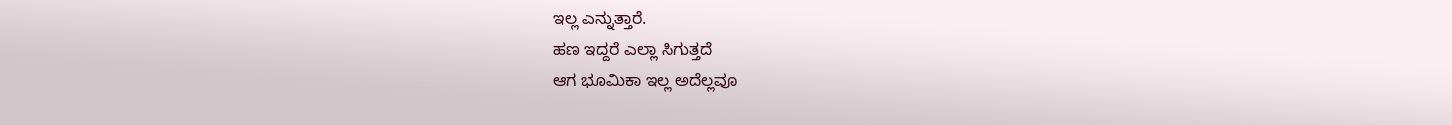ಇಲ್ಲ ಎನ್ನುತ್ತಾರೆ.
ಹಣ ಇದ್ದರೆ ಎಲ್ಲಾ ಸಿಗುತ್ತದೆ
ಆಗ ಭೂಮಿಕಾ ಇಲ್ಲ ಅದೆಲ್ಲವೂ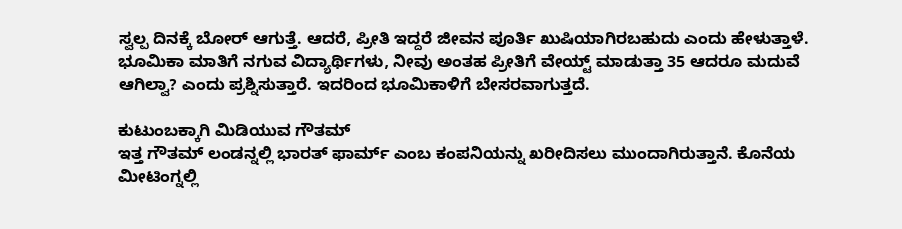ಸ್ವಲ್ಪ ದಿನಕ್ಕೆ ಬೋರ್ ಆಗುತ್ತೆ. ಆದರೆ, ಪ್ರೀತಿ ಇದ್ದರೆ ಜೀವನ ಪೂರ್ತಿ ಖುಷಿಯಾಗಿರಬಹುದು ಎಂದು ಹೇಳುತ್ತಾಳೆ. ಭೂಮಿಕಾ ಮಾತಿಗೆ ನಗುವ ವಿದ್ಯಾರ್ಥಿಗಳು, ನೀವು ಅಂತಹ ಪ್ರೀತಿಗೆ ವೇಯ್ಟ್ ಮಾಡುತ್ತಾ 35 ಆದರೂ ಮದುವೆ ಆಗಿಲ್ವಾ? ಎಂದು ಪ್ರಶ್ನಿಸುತ್ತಾರೆ. ಇದರಿಂದ ಭೂಮಿಕಾಳಿಗೆ ಬೇಸರವಾಗುತ್ತದೆ.

ಕುಟುಂಬಕ್ಕಾಗಿ ಮಿಡಿಯುವ ಗೌತಮ್
ಇತ್ತ ಗೌತಮ್ ಲಂಡನ್ನಲ್ಲಿ ಭಾರತ್ ಫಾರ್ಮ್ ಎಂಬ ಕಂಪನಿಯನ್ನು ಖರೀದಿಸಲು ಮುಂದಾಗಿರುತ್ತಾನೆ. ಕೊನೆಯ ಮೀಟಿಂಗ್ನಲ್ಲಿ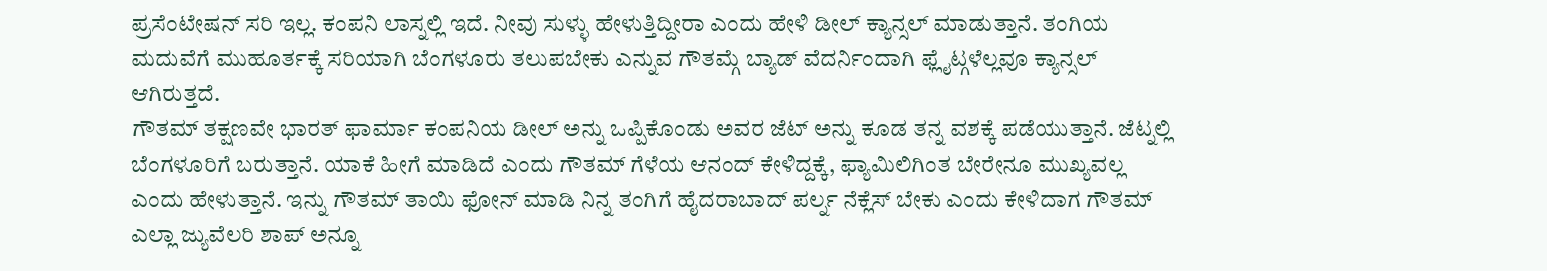ಪ್ರಸೆಂಟೇಷನ್ ಸರಿ ಇಲ್ಲ. ಕಂಪನಿ ಲಾಸ್ನಲ್ಲಿ ಇದೆ. ನೀವು ಸುಳ್ಳು ಹೇಳುತ್ತಿದ್ದೀರಾ ಎಂದು ಹೇಳಿ ಡೀಲ್ ಕ್ಯಾನ್ಸಲ್ ಮಾಡುತ್ತಾನೆ. ತಂಗಿಯ ಮದುವೆಗೆ ಮುಹೂರ್ತಕ್ಕೆ ಸರಿಯಾಗಿ ಬೆಂಗಳೂರು ತಲುಪಬೇಕು ಎನ್ನುವ ಗೌತಮ್ಗೆ ಬ್ಯಾಡ್ ವೆದರ್ನಿಂದಾಗಿ ಫ್ಲೈಟ್ಗಳೆಲ್ಲವೂ ಕ್ಯಾನ್ಸಲ್ ಆಗಿರುತ್ತದೆ.
ಗೌತಮ್ ತಕ್ಷಣವೇ ಭಾರತ್ ಫಾರ್ಮಾ ಕಂಪನಿಯ ಡೀಲ್ ಅನ್ನು ಒಪ್ಪಿಕೊಂಡು ಅವರ ಜೆಟ್ ಅನ್ನು ಕೂಡ ತನ್ನ ವಶಕ್ಕೆ ಪಡೆಯುತ್ತಾನೆ. ಜೆಟ್ನಲ್ಲಿ ಬೆಂಗಳೂರಿಗೆ ಬರುತ್ತಾನೆ. ಯಾಕೆ ಹೀಗೆ ಮಾಡಿದೆ ಎಂದು ಗೌತಮ್ ಗೆಳೆಯ ಆನಂದ್ ಕೇಳಿದ್ದಕ್ಕೆ, ಫ್ಯಾಮಿಲಿಗಿಂತ ಬೇರೇನೂ ಮುಖ್ಯವಲ್ಲ ಎಂದು ಹೇಳುತ್ತಾನೆ. ಇನ್ನು ಗೌತಮ್ ತಾಯಿ ಫೋನ್ ಮಾಡಿ ನಿನ್ನ ತಂಗಿಗೆ ಹೈದರಾಬಾದ್ ಪರ್ಲ್ನ ನೆಕ್ಲೆಸ್ ಬೇಕು ಎಂದು ಕೇಳಿದಾಗ ಗೌತಮ್ ಎಲ್ಲಾ ಜ್ಯುವೆಲರಿ ಶಾಪ್ ಅನ್ನೂ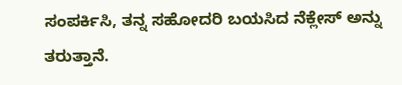ಸಂಪರ್ಕಿಸಿ, ತನ್ನ ಸಹೋದರಿ ಬಯಸಿದ ನೆಕ್ಲೇಸ್ ಅನ್ನು ತರುತ್ತಾನೆ.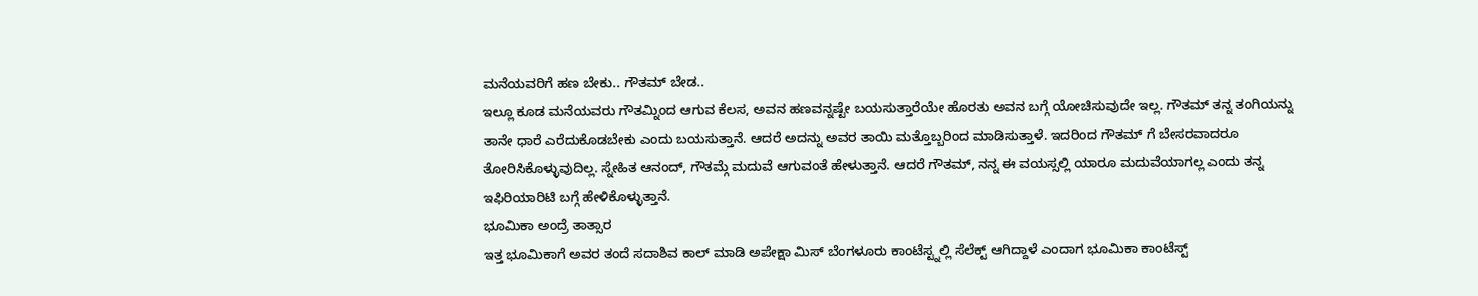ಮನೆಯವರಿಗೆ ಹಣ ಬೇಕು.. ಗೌತಮ್ ಬೇಡ..
ಇಲ್ಲೂ ಕೂಡ ಮನೆಯವರು ಗೌತಮ್ನಿಂದ ಆಗುವ ಕೆಲಸ, ಅವನ ಹಣವನ್ನಷ್ಟೇ ಬಯಸುತ್ತಾರೆಯೇ ಹೊರತು ಅವನ ಬಗ್ಗೆ ಯೋಚಿಸುವುದೇ ಇಲ್ಲ. ಗೌತಮ್ ತನ್ನ ತಂಗಿಯನ್ನು ತಾನೇ ಧಾರೆ ಎರೆದುಕೊಡಬೇಕು ಎಂದು ಬಯಸುತ್ತಾನೆ. ಆದರೆ ಅದನ್ನು ಅವರ ತಾಯಿ ಮತ್ತೊಬ್ಬರಿಂದ ಮಾಡಿಸುತ್ತಾಳೆ. ಇದರಿಂದ ಗೌತಮ್ ಗೆ ಬೇಸರವಾದರೂ ತೋರಿಸಿಕೊಳ್ಳುವುದಿಲ್ಲ. ಸ್ನೇಹಿತ ಆನಂದ್, ಗೌತಮ್ಗೆ ಮದುವೆ ಆಗುವಂತೆ ಹೇಳುತ್ತಾನೆ. ಆದರೆ ಗೌತಮ್, ನನ್ನ ಈ ವಯಸ್ಸಲ್ಲಿ ಯಾರೂ ಮದುವೆಯಾಗಲ್ಲ ಎಂದು ತನ್ನ ಇಫಿರಿಯಾರಿಟಿ ಬಗ್ಗೆ ಹೇಳಿಕೊಳ್ಳುತ್ತಾನೆ.
ಭೂಮಿಕಾ ಅಂದ್ರೆ ತಾತ್ಸಾರ
ಇತ್ತ ಭೂಮಿಕಾಗೆ ಅವರ ತಂದೆ ಸದಾಶಿವ ಕಾಲ್ ಮಾಡಿ ಅಪೇಕ್ಷಾ ಮಿಸ್ ಬೆಂಗಳೂರು ಕಾಂಟೆಸ್ಟ್ನಲ್ಲಿ ಸೆಲೆಕ್ಟ್ ಆಗಿದ್ದಾಳೆ ಎಂದಾಗ ಭೂಮಿಕಾ ಕಾಂಟೆಸ್ಟ್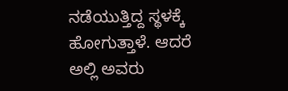ನಡೆಯುತ್ತಿದ್ದ ಸ್ಥಳಕ್ಕೆ ಹೋಗುತ್ತಾಳೆ. ಆದರೆ ಅಲ್ಲಿ ಅವರು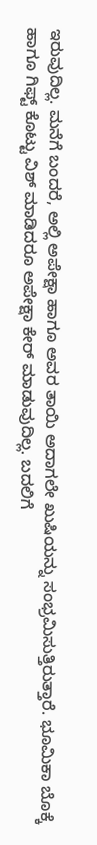ಇರುವುದಿಲ್ಲ. ಮನೆಗೆ ಬಂದರೆ, ಅಲ್ಲಿ ಅಪೇಕ್ಷಾ ಹಾಗೂ ಅವರ ತಾಯಿ ಅದಾಗಲೇ ಖುಷಿಯನ್ನು ಸಂಭ್ರಮಿಸುತ್ತಿರುತ್ತಾರೆ. ಭೂಮಿಕಾ ಬೊಕ್ಕೆ ಹಾಗೂ ಗಿಫ್ಟ್ ಕೊಟ್ಟು ವಿಶ್ ಮಾಡಿದರೂ ಅಪೇಕ್ಷಾ ಕೇರ್ ಮಾಡುವುದಿಲ್ಲ. ಬದಲಿಗೆ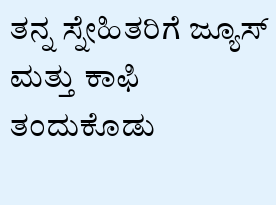ತನ್ನ ಸ್ನೇಹಿತರಿಗೆ ಜ್ಯೂಸ್ ಮತ್ತು ಕಾಫಿ ತಂದುಕೊಡು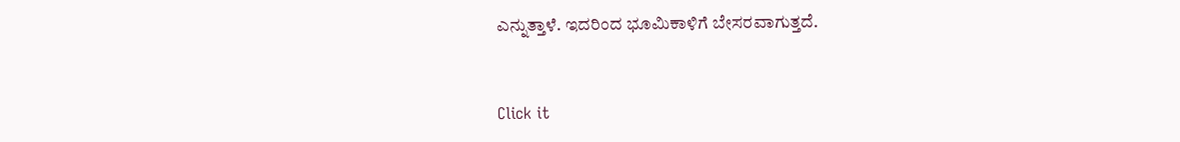ಎನ್ನುತ್ತಾಳೆ. ಇದರಿಂದ ಭೂಮಿಕಾಳಿಗೆ ಬೇಸರವಾಗುತ್ತದೆ.


Click it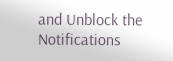and Unblock the Notifications